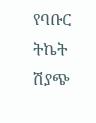የባቡር ትኬት ሽያጭ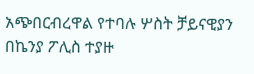አጭበርብረዋል የተባሉ ሦስት ቻይናዊያን በኬንያ ፖሊስ ተያዙ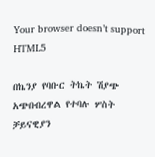Your browser doesn’t support HTML5

በኬንያ የባቡር ትኬት ሽያጭ አጭበብረዋል የተባሉ ሦስት ቻይናዊያን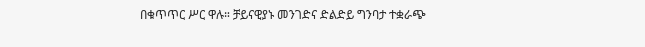በቁጥጥር ሥር ዋሉ። ቻይናዊያኑ መንገድና ድልድይ ግንባታ ተቋራጭ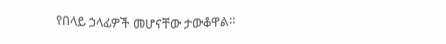የበላይ ኃላፊዎች መሆናቸው ታውቆዋል።